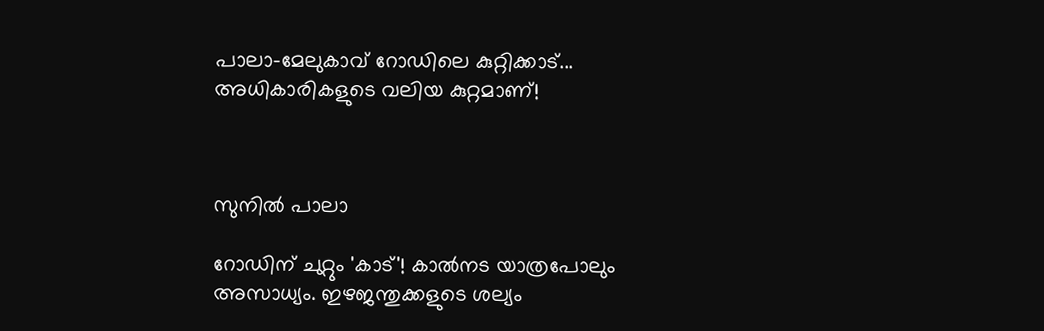പാലാ-മേലുകാവ് റോഡിലെ കുറ്റിക്കാട്... അധികാരികളുടെ വലിയ കുറ്റമാണ്!



സുനില്‍ പാലാ

റോഡിന് ചുറ്റും 'കാട്'! കാല്‍നട യാത്രപോലും അസാധ്യം. ഇഴജന്തുക്കളുടെ ശല്യം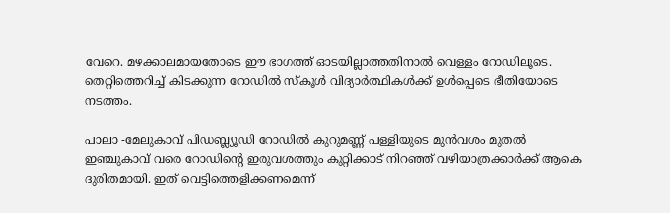വേറെ. മഴക്കാലമായതോടെ ഈ ഭാഗത്ത് ഓടയില്ലാത്തതിനാല്‍ വെള്ളം റോഡിലൂടെ. തെറ്റിത്തെറിച്ച് കിടക്കുന്ന റോഡില്‍ സ്‌കൂള്‍ വിദ്യാര്‍ത്ഥികള്‍ക്ക് ഉള്‍പ്പെടെ ഭീതിയോടെ നടത്തം.

പാലാ -മേലുകാവ് പിഡബ്ല്യൂഡി റോഡില്‍ കുറുമണ്ണ് പള്ളിയുടെ മുന്‍വശം മുതല്‍ ഇഞ്ചുകാവ് വരെ റോഡിന്റെ ഇരുവശത്തും കുറ്റിക്കാട് നിറഞ്ഞ് വഴിയാത്രക്കാര്‍ക്ക് ആകെ ദുരിതമായി. ഇത് വെട്ടിത്തെളിക്കണമെന്ന്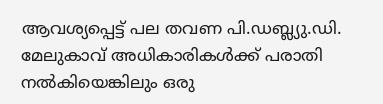ആവശ്യപ്പെട്ട് പല തവണ പി.ഡബ്ല്യു.ഡി. മേലുകാവ് അധികാരികള്‍ക്ക് പരാതി നല്‍കിയെങ്കിലും ഒരു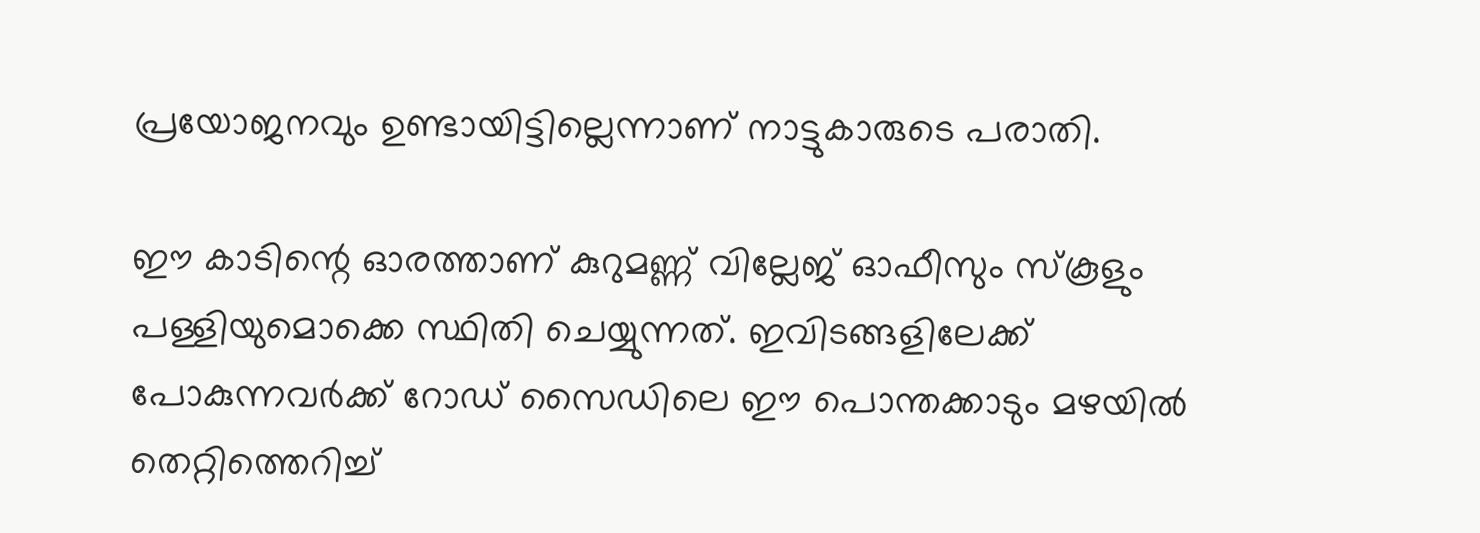പ്രയോജനവും ഉണ്ടായിട്ടില്ലെന്നാണ് നാട്ടുകാരുടെ പരാതി.

ഈ കാടിന്റെ ഓരത്താണ് കുറുമണ്ണ് വില്ലേജ് ഓഫീസും സ്‌കൂളും പള്ളിയുമൊക്കെ സ്ഥിതി ചെയ്യുന്നത്. ഇവിടങ്ങളിലേക്ക് പോകുന്നവര്‍ക്ക് റോഡ് സൈഡിലെ ഈ പൊന്തക്കാടും മഴയില്‍ തെറ്റിത്തെറിച്ച്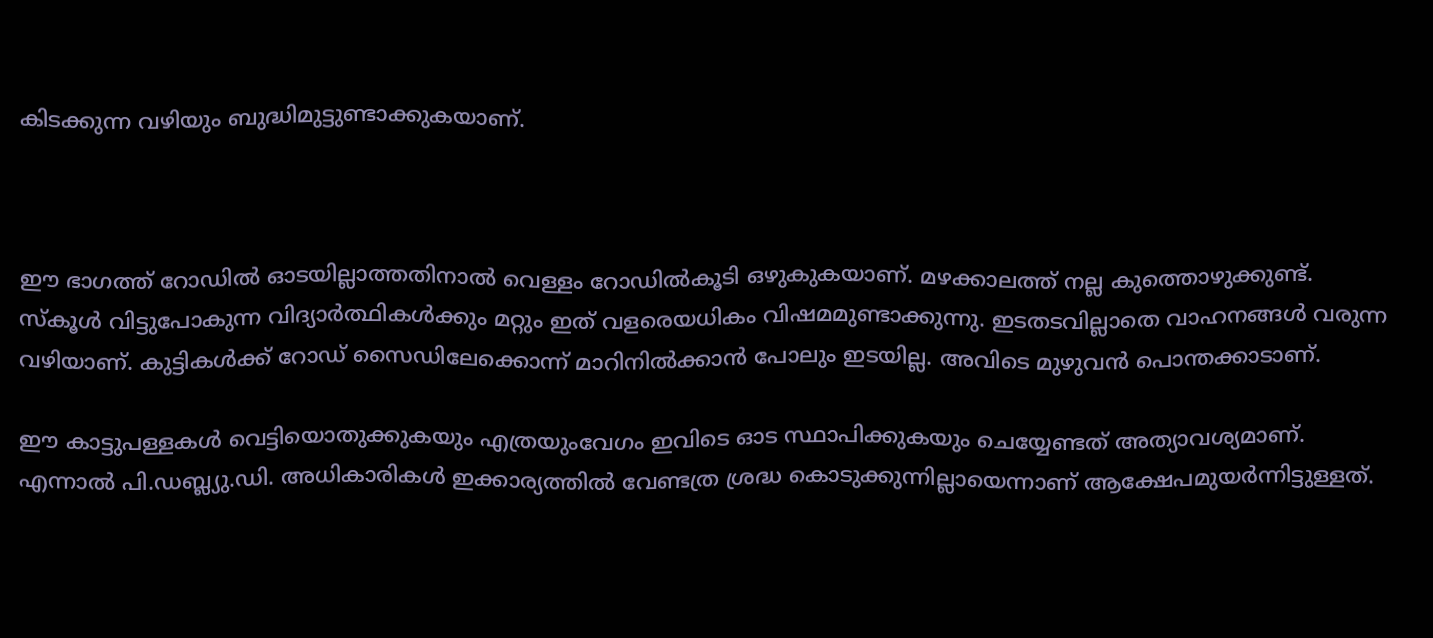കിടക്കുന്ന വഴിയും ബുദ്ധിമുട്ടുണ്ടാക്കുകയാണ്.



ഈ ഭാഗത്ത് റോഡില്‍ ഓടയില്ലാത്തതിനാല്‍ വെള്ളം റോഡില്‍കൂടി ഒഴുകുകയാണ്. മഴക്കാലത്ത് നല്ല കുത്തൊഴുക്കുണ്ട്. സ്‌കൂള്‍ വിട്ടുപോകുന്ന വിദ്യാര്‍ത്ഥികള്‍ക്കും മറ്റും ഇത് വളരെയധികം വിഷമമുണ്ടാക്കുന്നു. ഇടതടവില്ലാതെ വാഹനങ്ങള്‍ വരുന്ന വഴിയാണ്. കുട്ടികള്‍ക്ക് റോഡ് സൈഡിലേക്കൊന്ന് മാറിനില്‍ക്കാന്‍ പോലും ഇടയില്ല. അവിടെ മുഴുവന്‍ പൊന്തക്കാടാണ്.

ഈ കാട്ടുപള്ളകള്‍ വെട്ടിയൊതുക്കുകയും എത്രയുംവേഗം ഇവിടെ ഓട സ്ഥാപിക്കുകയും ചെയ്യേണ്ടത് അത്യാവശ്യമാണ്. എന്നാല്‍ പി.ഡബ്ല്യു.ഡി. അധികാരികള്‍ ഇക്കാര്യത്തില്‍ വേണ്ടത്ര ശ്രദ്ധ കൊടുക്കുന്നില്ലായെന്നാണ് ആക്ഷേപമുയര്‍ന്നിട്ടുള്ളത്.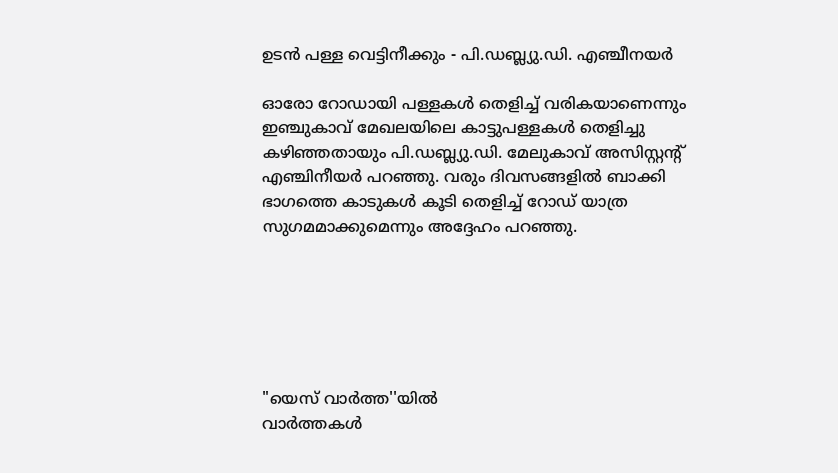ഉടന്‍ പള്ള വെട്ടിനീക്കും - പി.ഡബ്ല്യു.ഡി. എഞ്ചീനയര്‍

ഓരോ റോഡായി പള്ളകള്‍ തെളിച്ച് വരികയാണെന്നും ഇഞ്ചുകാവ് മേഖലയിലെ കാട്ടുപള്ളകള്‍ തെളിച്ചു കഴിഞ്ഞതായും പി.ഡബ്ല്യു.ഡി. മേലുകാവ് അസിസ്റ്റന്റ് എഞ്ചിനീയര്‍ പറഞ്ഞു. വരും ദിവസങ്ങളില്‍ ബാക്കി ഭാഗത്തെ കാടുകള്‍ കൂടി തെളിച്ച് റോഡ് യാത്ര സുഗമമാക്കുമെന്നും അദ്ദേഹം പറഞ്ഞു.






"യെസ് വാർത്ത''യിൽ
വാർത്തകൾ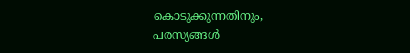കൊടുക്കുന്നതിനും,
പരസ്യങ്ങൾ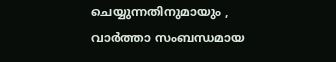ചെയ്യുന്നതിനുമായും ,
വാർത്താ സംബന്ധമായ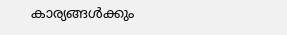കാര്യങ്ങൾക്കും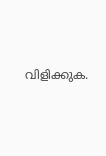വിളിക്കുക.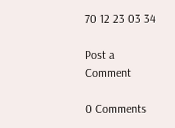70 12 23 03 34

Post a Comment

0 Comments